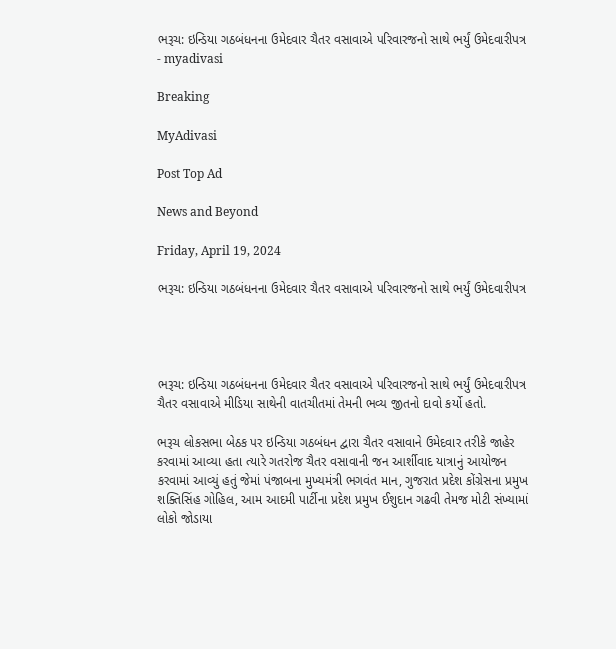ભરૂચ: ઇન્ડિયા ગઠબંધનના ઉમેદવાર ચૈતર વસાવાએ પરિવારજનો સાથે ભર્યું ઉમેદવારીપત્ર - myadivasi

Breaking

MyAdivasi

Post Top Ad

News and Beyond

Friday, April 19, 2024

ભરૂચ: ઇન્ડિયા ગઠબંધનના ઉમેદવાર ચૈતર વસાવાએ પરિવારજનો સાથે ભર્યું ઉમેદવારીપત્ર




ભરૂચ: ઇન્ડિયા ગઠબંધનના ઉમેદવાર ચૈતર વસાવાએ પરિવારજનો સાથે ભર્યું ઉમેદવારીપત્ર ચૈતર વસાવાએ મીડિયા સાથેની વાતચીતમાં તેમની ભવ્ય જીતનો દાવો કર્યો હતો.

ભરૂચ લોકસભા બેઠક પર ઇન્ડિયા ગઠબંધન દ્વારા ચૈતર વસાવાને ઉમેદવાર તરીકે જાહેર કરવામાં આવ્યા હતા ત્યારે ગતરોજ ચૈતર વસાવાની જન આર્શીવાદ યાત્રાનું આયોજન કરવામાં આવ્યું હતું જેમાં પંજાબના મુખ્યમંત્રી ભગવંત માન, ગુજરાત પ્રદેશ કોંગ્રેસના પ્રમુખ શક્તિસિંહ ગોહિલ, આમ આદમી પાર્ટીના પ્રદેશ પ્રમુખ ઈશુદાન ગઢવી તેમજ મોટી સંખ્યામાં લોકો જોડાયા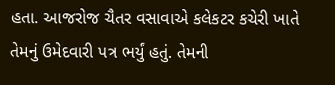હતા. આજરોજ ચૈતર વસાવાએ કલેકટર કચેરી ખાતે તેમનું ઉમેદવારી પત્ર ભર્યું હતું. તેમની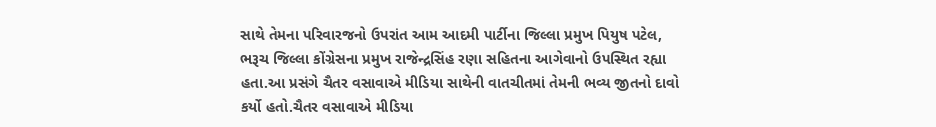સાથે તેમના પરિવારજનો ઉપરાંત આમ આદમી પાર્ટીના જિલ્લા પ્રમુખ પિયુષ પટેલ, ભરૂચ જિલ્લા કોંગ્રેસના પ્રમુખ રાજેન્દ્રસિંહ રણા સહિતના આગેવાનો ઉપસ્થિત રહ્યા હતા.આ પ્રસંગે ચૈતર વસાવાએ મીડિયા સાથેની વાતચીતમાં તેમની ભવ્ય જીતનો દાવો કર્યો હતો.ચૈતર વસાવાએ મીડિયા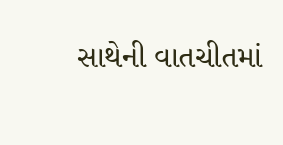સાથેની વાતચીતમાં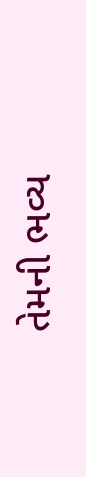તેમની ભવ્ય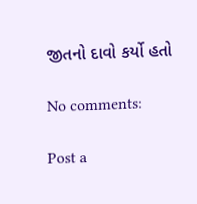જીતનો દાવો કર્યો હતો

No comments:

Post a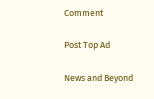Comment

Post Top Ad

News and Beyond